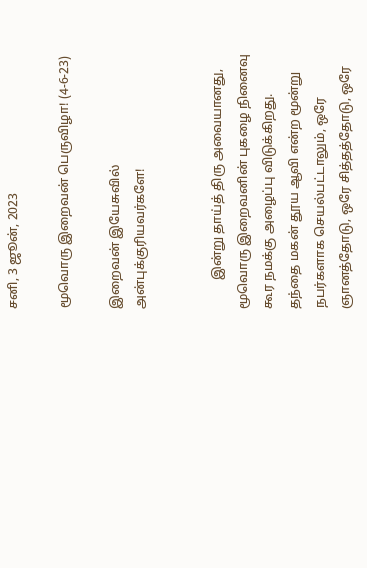சனி, 3 ஜூன், 2023

மூவொரு இறைவன் பெருவிழா! (4-6-23)

இறைவன் இயேசுவில் அன்புக்குரியவர்களே!


         இன்று தாய்த் திரு அவையானது, மூவொரு இறைவனின் புகழை நினைவு கூர நமக்கு அழைப்பு விடுக்கிறது.  தந்தை மகன் தூய ஆவி என்ற மூன்று நபர்களாக செயல்பட்டாலும், ஒரே ஞானத்தோடு, ஒரே சித்தத்தோடு, ஒரே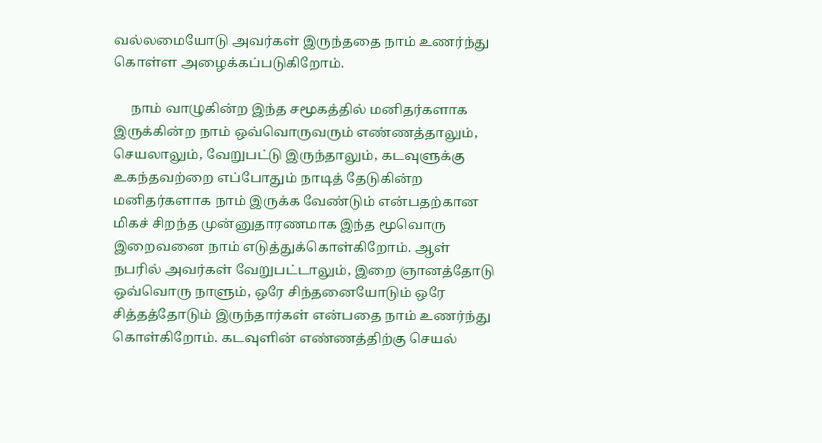வல்லமையோடு அவர்கள் இருந்ததை நாம் உணர்ந்து கொள்ள அழைக்கப்படுகிறோம்.

     நாம் வாழுகின்ற இந்த சமூகத்தில் மனிதர்களாக இருக்கின்ற நாம் ஒவ்வொருவரும் எண்ணத்தாலும், செயலாலும், வேறுபட்டு இருந்தாலும், கடவுளுக்கு உகந்தவற்றை எப்போதும் நாடித் தேடுகின்ற மனிதர்களாக நாம் இருக்க வேண்டும் என்பதற்கான மிகச் சிறந்த முன்னுதாரணமாக இந்த மூவொரு இறைவனை நாம் எடுத்துக்கொள்கிறோம். ஆள் நபரில் அவர்கள் வேறுபட்டாலும், இறை ஞானத்தோடு ஒவ்வொரு நாளும், ஒரே சிந்தனையோடும் ஒரே சித்தத்தோடும் இருந்தார்கள் என்பதை நாம் உணர்ந்து கொள்கிறோம். கடவுளின் எண்ணத்திற்கு செயல்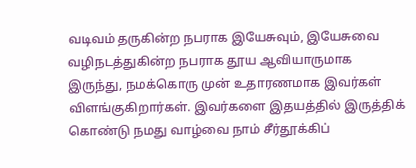வடிவம் தருகின்ற நபராக இயேசுவும், இயேசுவை வழிநடத்துகின்ற நபராக தூய ஆவியாருமாக இருந்து, நமக்கொரு முன் உதாரணமாக இவர்கள் விளங்குகிறார்கள். இவர்களை இதயத்தில் இருத்திக் கொண்டு நமது வாழ்வை நாம் சீர்தூக்கிப்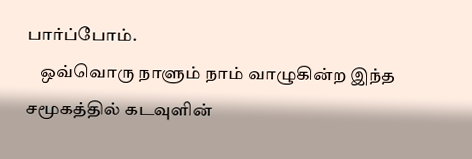பார்ப்போம்.
    ஒவ்வொரு நாளும் நாம் வாழுகின்ற இந்த சமூகத்தில் கடவுளின்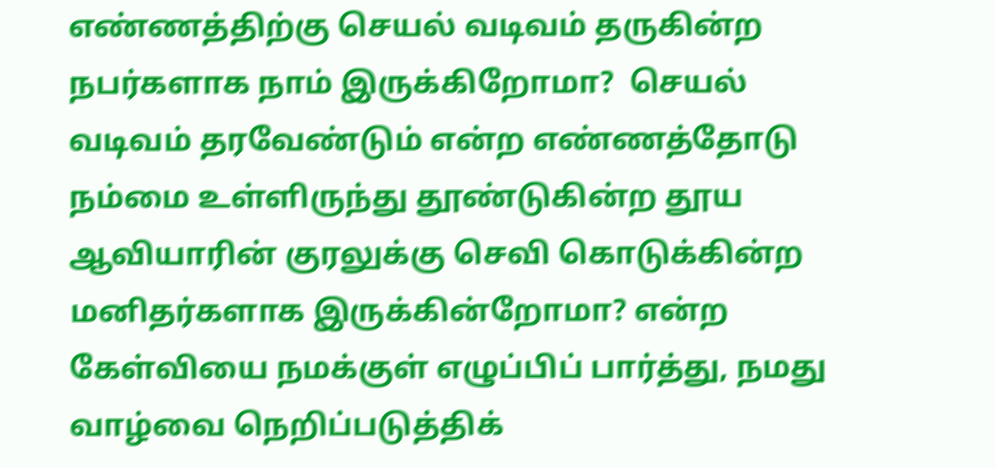எண்ணத்திற்கு செயல் வடிவம் தருகின்ற நபர்களாக நாம் இருக்கிறோமா?  செயல் வடிவம் தரவேண்டும் என்ற எண்ணத்தோடு நம்மை உள்ளிருந்து தூண்டுகின்ற தூய ஆவியாரின் குரலுக்கு செவி கொடுக்கின்ற மனிதர்களாக இருக்கின்றோமா? என்ற கேள்வியை நமக்குள் எழுப்பிப் பார்த்து, நமது வாழ்வை நெறிப்படுத்திக்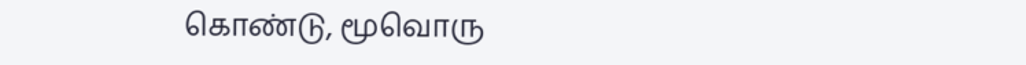கொண்டு, மூவொரு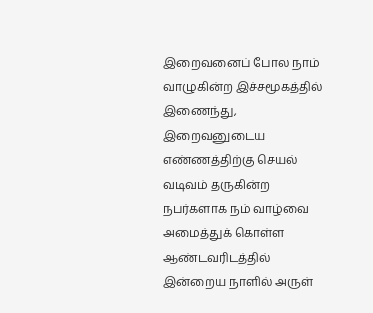இறைவனைப் போல நாம் வாழுகின்ற இச்சமூகத்தில் இணைந்து, இறைவனுடைய எண்ணத்திற்கு செயல் வடிவம் தருகின்ற நபர்களாக நம் வாழ்வை அமைத்துக் கொள்ள ஆண்டவரிடத்தில் இன்றைய நாளில் அருள்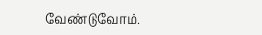வேண்டுவோம்.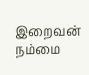இறைவன் நம்மை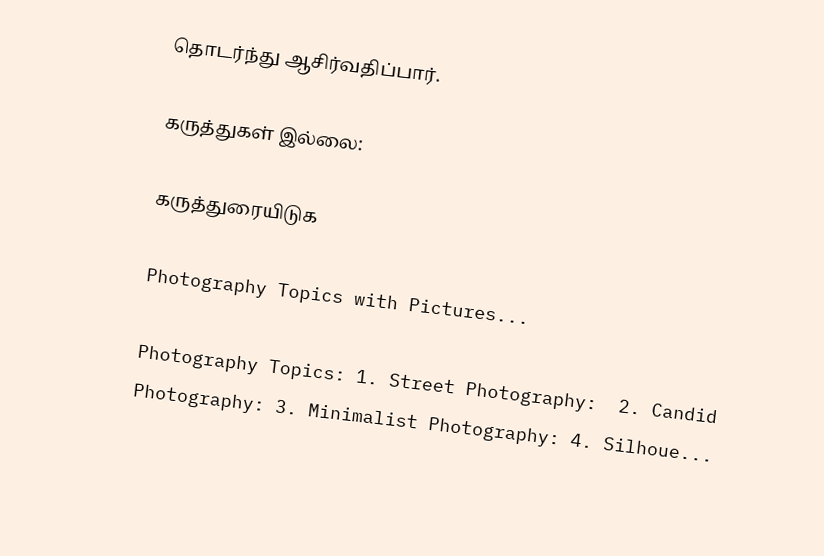தொடர்ந்து ஆசிர்வதிப்பார்.

கருத்துகள் இல்லை:

கருத்துரையிடுக

Photography Topics with Pictures...

Photography Topics: 1. Street Photography:  2. Candid Photography: 3. Minimalist Photography: 4. Silhoue...